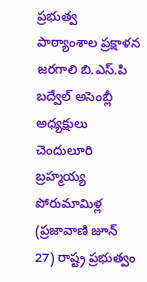ప్రభుత్వ పాఠ్యాంశాల ప్రక్షాళన జరగాలి బి.ఎస్.పి బద్వేల్ అసెంబ్లీ అధ్యక్షులు చెందులూరి బ్రహ్మయ్య
పోరుమామిళ్ల (ప్రజావాణి జూన్ 27) రాష్ట్ర ప్రభుత్వం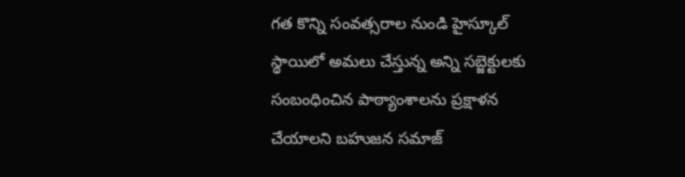గత కొన్ని సంవత్సరాల నుండి హైస్కూల్ స్థాయిలో అమలు చేస్తున్న అన్ని సబ్జెక్టులకు సంబంధించిన పాఠ్యాంశాలను ప్రక్షాళన చేయాలని బహుజన సమాజ్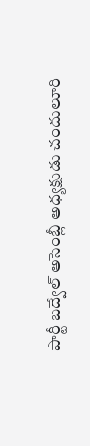పార్టీ బద్వేల్ అసెంబ్లీ అధ్యక్షుడు చందులూరి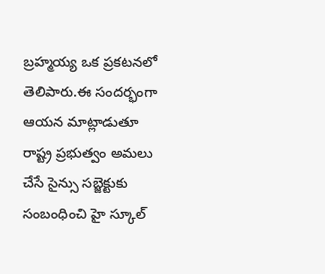బ్రహ్మయ్య ఒక ప్రకటనలో తెలిపారు.ఈ సందర్భంగా ఆయన మాట్లాడుతూ రాష్ట్ర ప్రభుత్వం అమలు చేసే సైన్సు సబ్జెక్టుకు సంబంధించి హై స్కూల్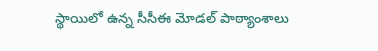స్థాయిలో ఉన్న సీసీఈ మోడల్ పాఠ్యాంశాలు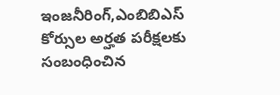ఇంజనీరింగ్,ఎంబిబిఎస్ కోర్సుల అర్హత పరీక్షలకు సంబంధించిన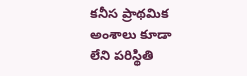కనీస ప్రాథమిక అంశాలు కూడా లేని పరిస్థితి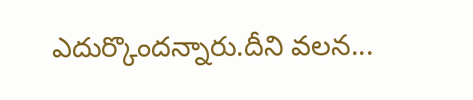ఎదుర్కొందన్నారు.దీని వలన...